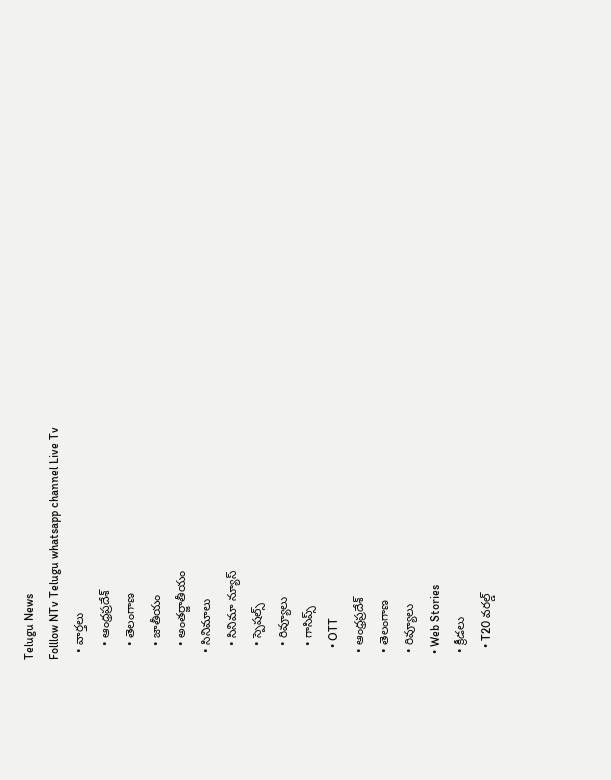Telugu News
Folllow NTv Telugu whatsapp channel Live Tv
  • వార్తలు
    • ఆంధ్రప్రదేశ్
    • తెలంగాణ
    • జాతీయం
    • అంతర్జాతీయం
  • సినిమాలు
    • సినిమా న్యూస్
    • స్పెషల్స్
    • రివ్యూలు
    • గాసిప్స్
    • OTT
  • ఆంధ్రప్రదేశ్
  • తెలంగాణ
  • రివ్యూలు
  • Web Stories
  • క్రీడలు
    • T20 వరల్డ్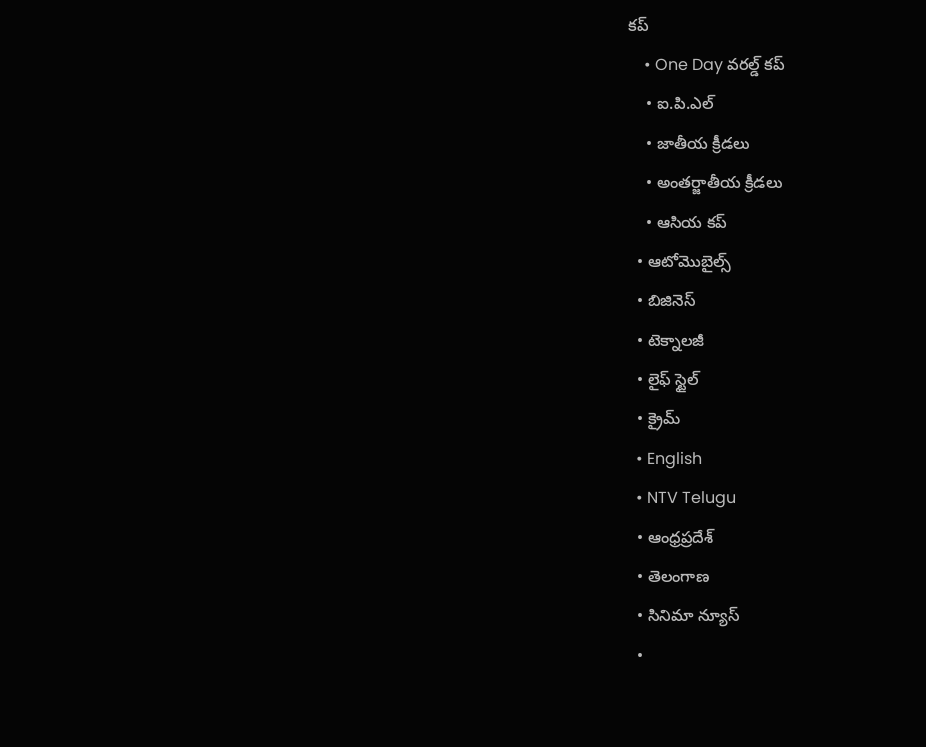కప్
    • One Day వరల్డ్ కప్
    • ఐ.పి.ఎల్
    • జాతీయ క్రీడలు
    • అంతర్జాతీయ క్రీడలు
    • ఆసియ కప్
  • ఆటోమొబైల్స్
  • బిజినెస్‌
  • టెక్నాలజీ
  • లైఫ్ స్టైల్
  • క్రైమ్
  • English
  • NTV Telugu
  • ఆంధ్రప్రదేశ్
  • తెలంగాణ
  • సినిమా న్యూస్
  •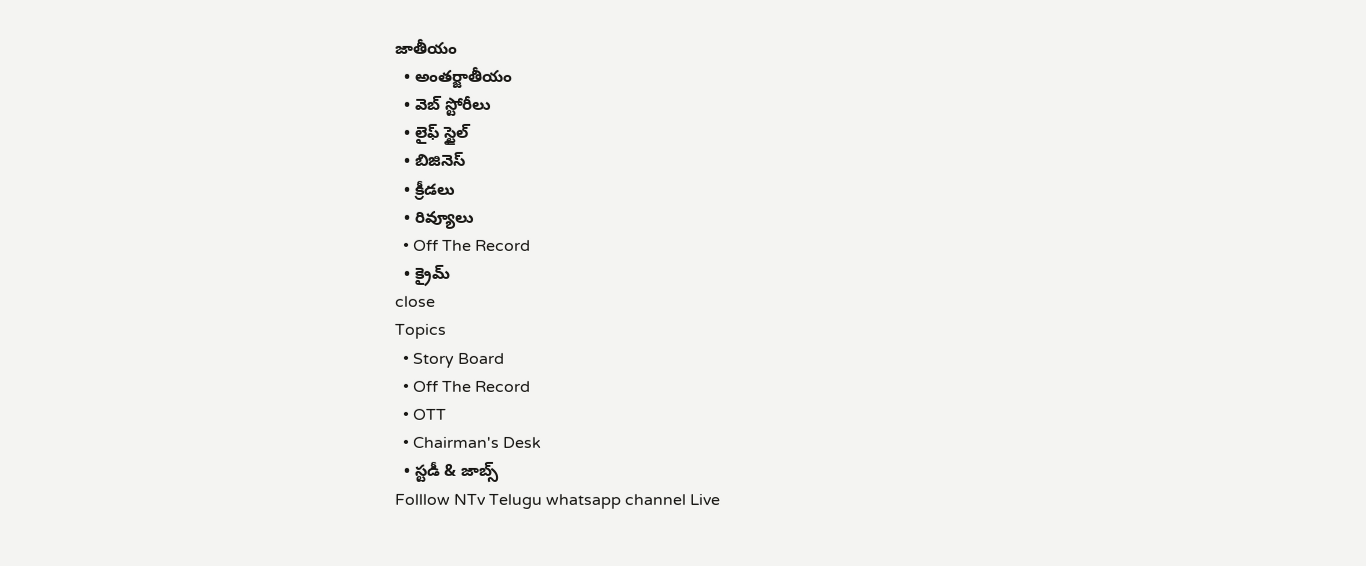జాతీయం
  • అంతర్జాతీయం
  • వెబ్ స్టోరీలు
  • లైఫ్ స్టైల్
  • బిజినెస్‌
  • క్రీడలు
  • రివ్యూలు
  • Off The Record
  • క్రైమ్
close
Topics
  • Story Board
  • Off The Record
  • OTT
  • Chairman's Desk
  • స్టడీ & జాబ్స్
Folllow NTv Telugu whatsapp channel Live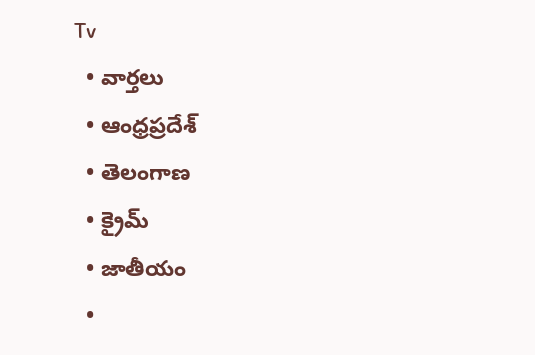Tv
  • వార్తలు
  • ఆంధ్రప్రదేశ్
  • తెలంగాణ
  • క్రైమ్
  • జాతీయం
  •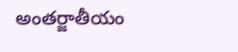అంతర్జాతీయం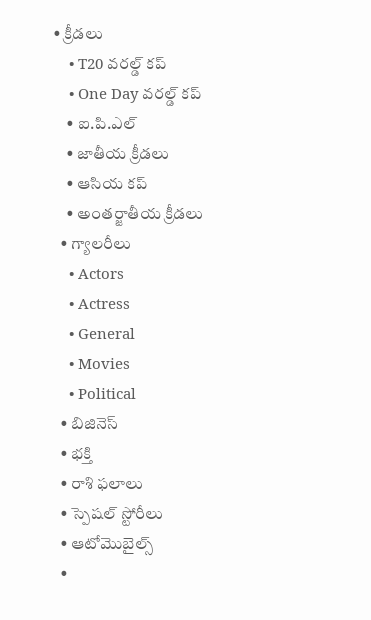• క్రీడలు
    • T20 వరల్డ్ కప్
    • One Day వరల్డ్ కప్
    • ఐ.పి.ఎల్
    • జాతీయ క్రీడలు
    • ఆసియ కప్
    • అంతర్జాతీయ క్రీడలు
  • గ్యాలరీలు
    • Actors
    • Actress
    • General
    • Movies
    • Political
  • బిజినెస్‌
  • భక్తి
  • రాశి ఫలాలు
  • స్పెషల్‌ స్టోరీలు
  • ఆటోమొబైల్స్
  •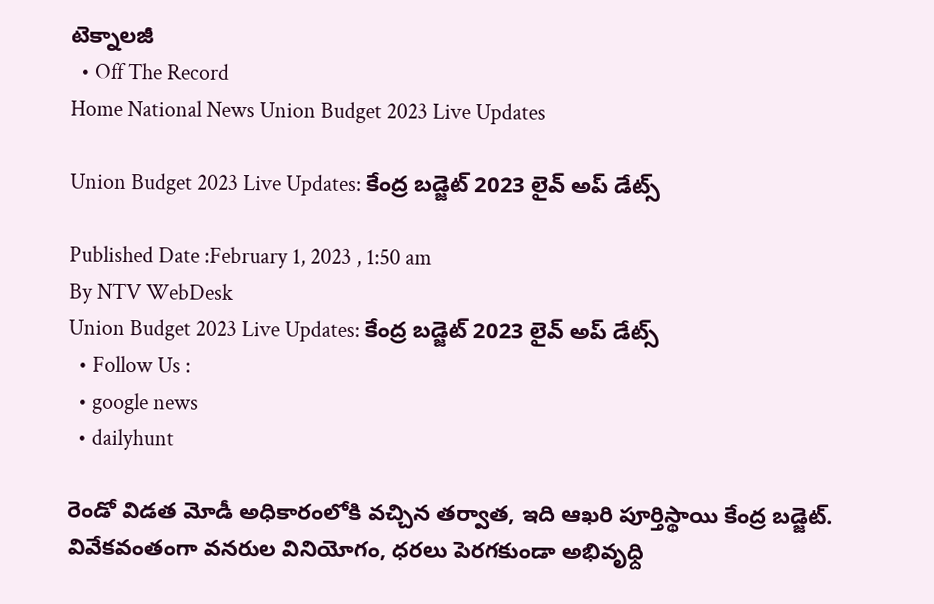టెక్నాలజీ
  • Off The Record
Home National News Union Budget 2023 Live Updates

Union Budget 2023 Live Updates: కేంద్ర బడ్జెట్ 2023 లైవ్ అప్ డేట్స్

Published Date :February 1, 2023 , 1:50 am
By NTV WebDesk
Union Budget 2023 Live Updates: కేంద్ర బడ్జెట్ 2023 లైవ్ అప్ డేట్స్
  • Follow Us :
  • google news
  • dailyhunt

రెండో విడత మోడీ అధికారంలోకి వచ్చిన తర్వాత, ఇది ఆఖరి పూర్తిస్థాయి కేంద్ర బడ్జెట్. వివేకవంతంగా వనరుల వినియోగం, ధరలు పెరగకుండా అభివృధ్ది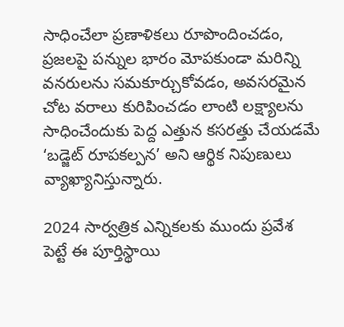సాధించేలా ప్రణాళికలు రూపొందించడం, ప్రజలపై పన్నుల భారం మోపకుండా మరిన్ని వనరులను సమకూర్చుకోవడం, అవసరమైన చోట వరాలు కురిపించడం లాంటి లక్ష్యాలను సాధించేందుకు పెద్ద ఎత్తున కసరత్తు చేయడమే ‘బడ్జెట్ రూపకల్పన’ అని ఆర్థిక నిపుణులు వ్యాఖ్యానిస్తున్నారు.

2024 సార్వత్రిక ఎన్నికలకు ముందు ప్రవేశ పెట్టే ఈ పూర్తిస్థాయి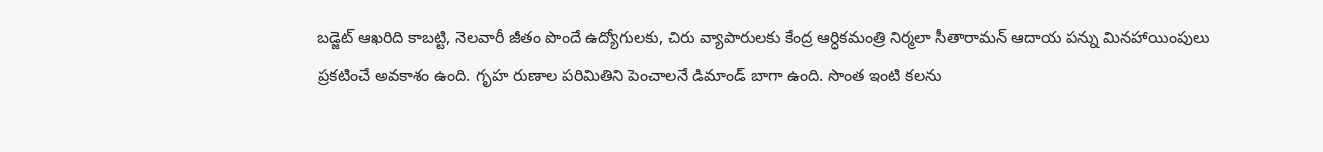బడ్జెట్ ఆఖరిది కాబట్టి, నెలవారీ జీతం పొందే ఉద్యోగులకు, చిరు వ్యాపారులకు కేంద్ర ఆర్ధికమంత్రి నిర్మలా సీతారామన్ ఆదాయ పన్ను మినహాయింపులు ప్రకటించే అవకాశం ఉంది. గృహ రుణాల పరిమితిని పెంచాలనే డిమాండ్ బాగా ఉంది. సొంత ఇంటి కలను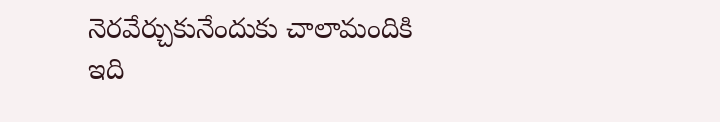నెరవేర్చుకునేందుకు చాలామందికి ఇది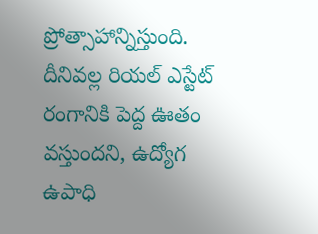ప్రోత్సాహాన్నిస్తుంది. దీనివల్ల రియల్ ఎస్టేట్ రంగానికి పెద్ద ఊతం వస్తుందని, ఉద్యోగ ఉపాధి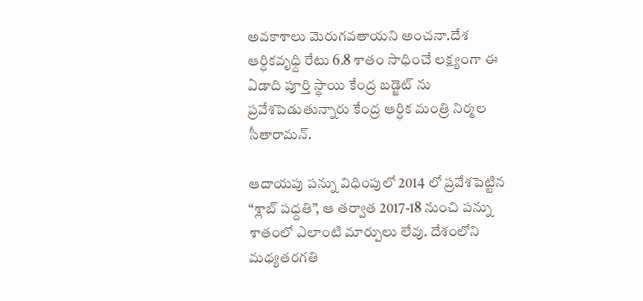అవకాశాలు మెరుగవతాయని అంచనా.దేశ ఆర్ధికవృధ్ది రేటు 6.8 శాతం సాధించే లక్ష్యంగా ఈ ఏడాది పూర్తి స్థాయి కేంద్ర బడ్జెట్ ను ప్రవేశపెడుతున్నారు కేంద్ర ఆర్ధిక మంత్రి నిర్మల సీతారామన్.

ఆదాయపు పన్ను విధింపులో 2014 లో ప్రవేశపెట్టిన “శ్లాబ్ పధ్దతి”, ఆ తర్వాత 2017-18 నుంచి పన్ను శాతంలో ఎలాంటి మార్పులు లేవు. దేశంలోని మధ్యతరగతి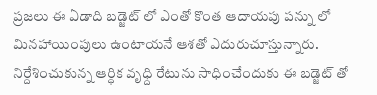ప్రజలు ఈ ఏడాది బడ్జెట్ లో ఎంతో కొంత ఆదాయపు పన్ను లో మినహాయింపులు ఉంటాయనే ఆశతో ఎదురుచూస్తున్నారు. నిర్దేశించుకున్న ఆర్ధిక వృధ్ది రేటును సాధించేందుకు ఈ బడ్జెట్ తో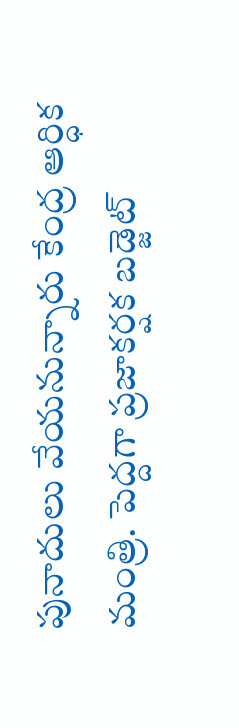పునాదులు వేయనున్నారు కేంద్ర ఆర్ధిక మంత్రి. పెద్దగా ప్రజాకర్షక బడ్జెట్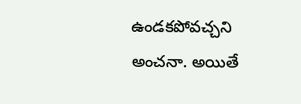ఉండకపోవచ్చని అంచనా. అయితే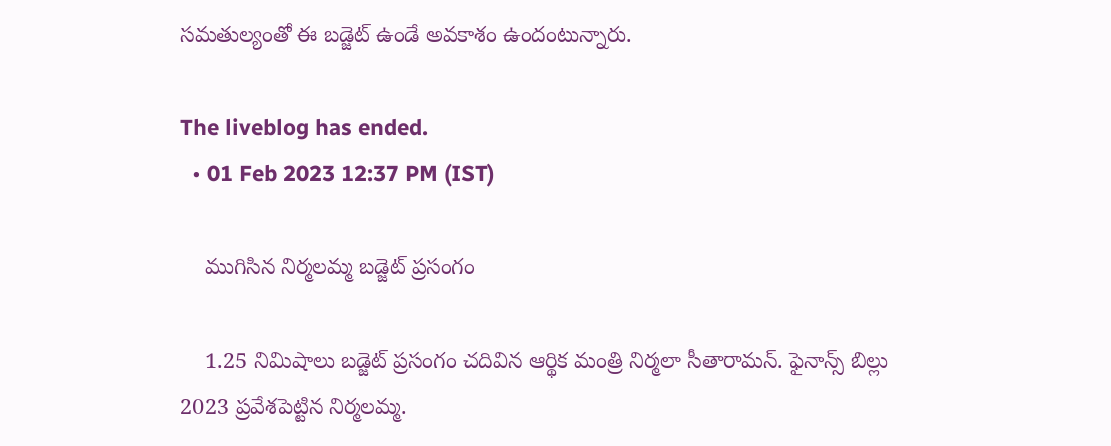సమతుల్యంతో ఈ బడ్జెట్ ఉండే అవకాశం ఉందంటున్నారు.

The liveblog has ended.
  • 01 Feb 2023 12:37 PM (IST)

    ముగిసిన నిర్మలమ్మ బడ్జెట్ ప్రసంగం

    1.25 నిమిషాలు బడ్జెట్ ప్రసంగం చదివిన ఆర్థిక మంత్రి నిర్మలా సీతారామన్. ఫైనాన్స్ బిల్లు 2023 ప్రవేశపెట్టిన నిర్మలమ్మ.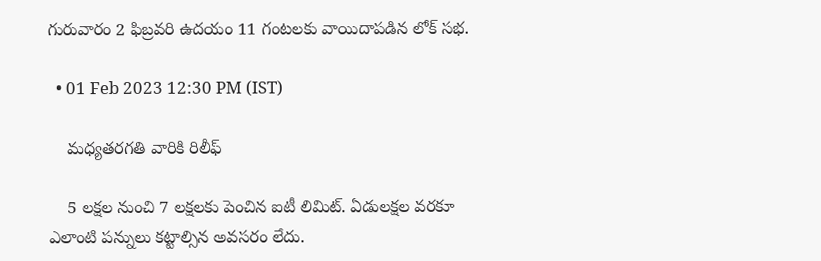గురువారం 2 ఫిబ్రవరి ఉదయం 11 గంటలకు వాయిదాపడిన లోక్ సభ.

  • 01 Feb 2023 12:30 PM (IST)

    మధ్యతరగతి వారికి రిలీఫ్

    5 లక్షల నుంచి 7 లక్షలకు పెంచిన ఐటీ లిమిట్. ఏడులక్షల వరకూ ఎలాంటి పన్నులు కట్టాల్సిన అవసరం లేదు.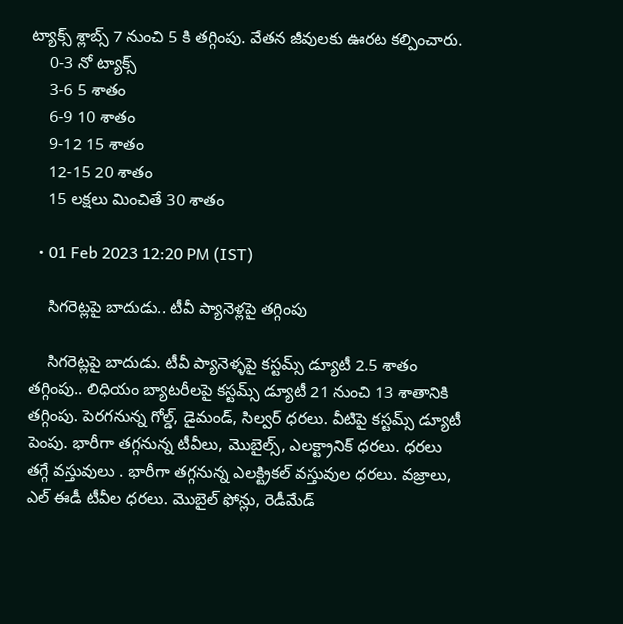ట్యాక్స్ శ్లాబ్స్ 7 నుంచి 5 కి తగ్గింపు. వేతన జీవులకు ఊరట కల్పించారు.
    0-3 నో ట్యాక్స్
    3-6 5 శాతం
    6-9 10 శాతం
    9-12 15 శాతం
    12-15 20 శాతం
    15 లక్షలు మించితే 30 శాతం

  • 01 Feb 2023 12:20 PM (IST)

    సిగరెట్లపై బాదుడు.. టీవీ ప్యానెళ్లపై తగ్గింపు

    సిగరెట్లపై బాదుడు. టీవీ ప్యానెళ్ళపై కస్టమ్స్ డ్యూటీ 2.5 శాతం తగ్గింపు.. లిధియం బ్యాటరీలపై కస్టమ్స్ డ్యూటీ 21 నుంచి 13 శాతానికి తగ్గింపు. పెరగనున్న గోల్డ్, డైమండ్, సిల్వర్ ధరలు. వీటిపై కస్టమ్స్ డ్యూటీ పెంపు. భారీగా తగ్గనున్న టీవీలు, మొబైల్స్, ఎలక్ట్రానిక్ ధరలు. ధరలు తగ్గే వస్తువులు . భారీగా తగ్గనున్న ఎలక్ట్రికల్ వస్తువుల ధరలు. వజ్రాలు, ఎల్ ఈడీ టీవీల ధరలు. మొబైల్ ఫోన్లు, రెడీమేడ్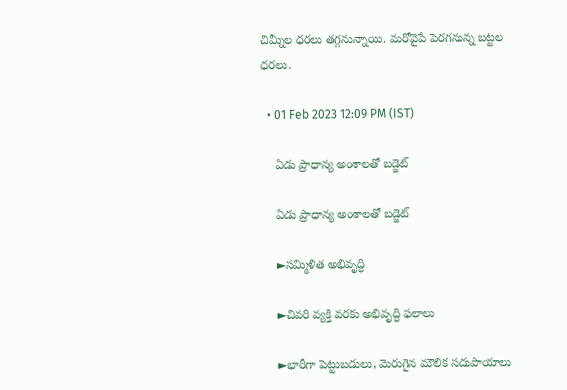చిమ్నీల ధరలు తగ్గనున్నాయి. మరోవైపే పెరగనున్న బట్టల ధరలు.

  • 01 Feb 2023 12:09 PM (IST)

    ఏడు ప్రాధాన్య అంశాలతో బడ్జెట్

    ఏడు ప్రాధాన్య అంశాలతో బడ్జెట్

    ►సమ్మిళిత అభివృద్ధి

    ►చివరి వ్యక్తి వరకు అభివృద్ధి ఫలాలు

    ►భారీగా పెట్టుబడులు, మెరుగైన మౌలిక సదుపాయాలు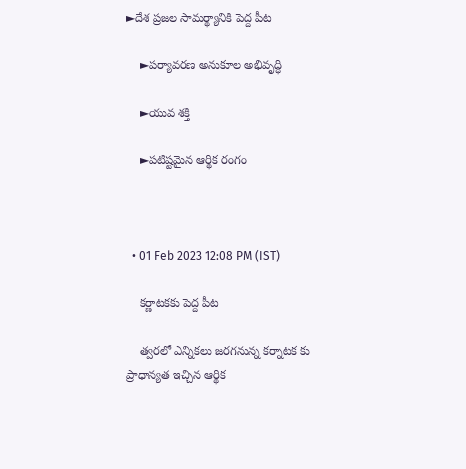►దేశ ప్రజల సామర్థ్యానికి పెద్ద పీట

    ►పర్యావరణ అనుకూల అభివృద్ధి

    ►యువ శక్తి

    ►పటిష్టమైన ఆర్థిక రంగం



  • 01 Feb 2023 12:08 PM (IST)

    కర్ణాటకకు పెద్ద పీట

    త్వరలో ఎన్నికలు జరగనున్న కర్నాటక కు ప్రాధాన్యత ఇచ్చిన ఆర్థిక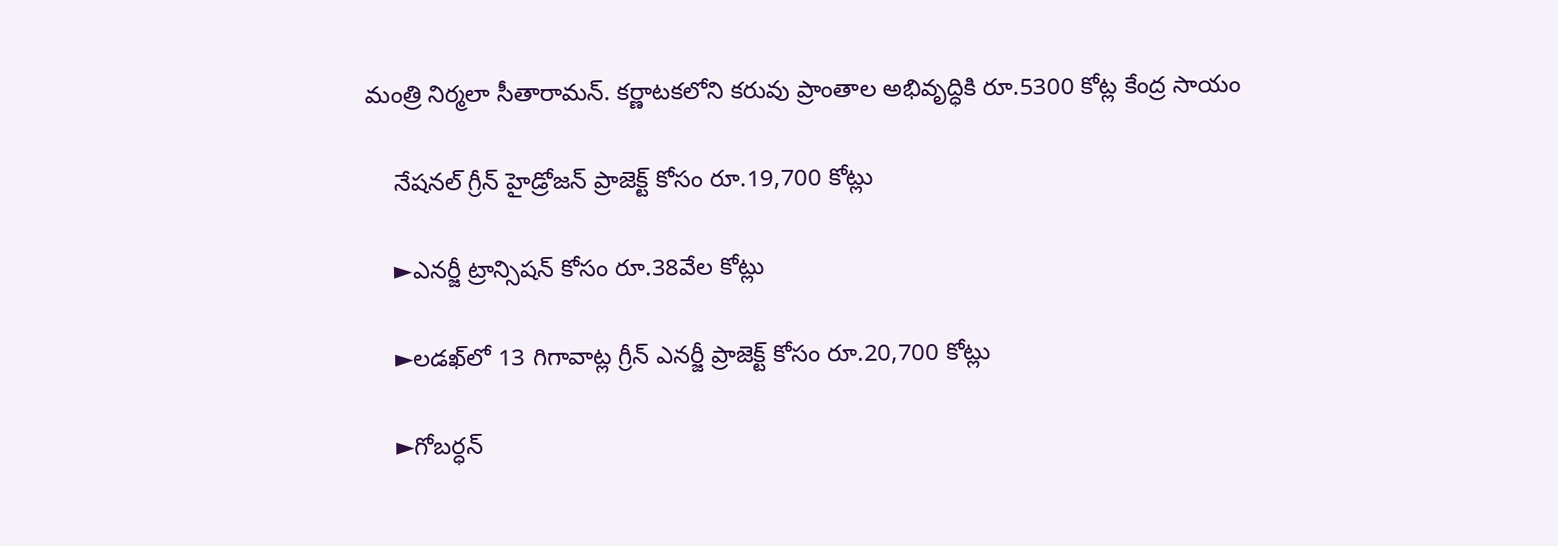మంత్రి నిర్మలా సీతారామన్. కర్ణాటకలోని కరువు ప్రాంతాల అభివృద్ధికి రూ.5300 కోట్ల కేంద్ర సాయం

    నేషనల్ గ్రీన్ హైడ్రోజన్ ప్రాజెక్ట్ కోసం రూ.19,700 కోట్లు

    ►ఎనర్జీ ట్రాన్సిషన్ కోసం రూ.38వేల కోట్లు

    ►లడఖ్‌లో 13 గిగావాట్ల గ్రీన్ ఎనర్జీ ప్రాజెక్ట్ కోసం రూ.20,700 కోట్లు

    ►గోబర్ధన్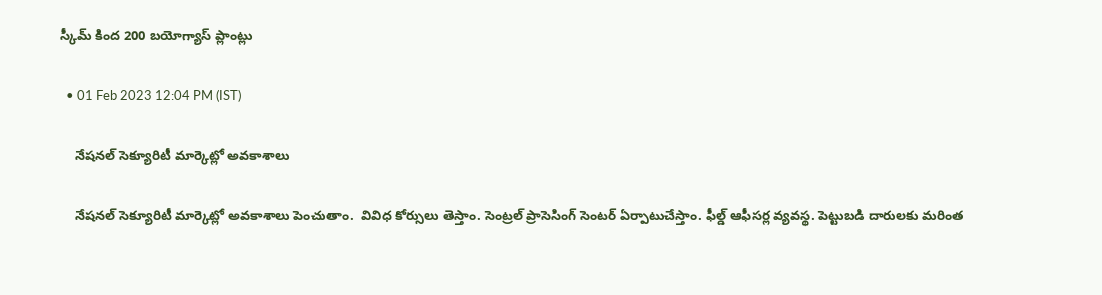స్కీమ్‌ కింద 200 బయోగ్యాస్‌ ప్లాంట్లు

  • 01 Feb 2023 12:04 PM (IST)

    నేషనల్ సెక్యూరిటీ మార్కెట్లో అవకాశాలు

    నేషనల్ సెక్యూరిటీ మార్కెట్లో అవకాశాలు పెంచుతాం.  వివిధ కోర్సులు తెస్తాం. సెంట్రల్ ప్రాసెసింగ్ సెంటర్ ఏర్పాటుచేస్తాం. ఫీల్డ్ ఆఫీసర్ల వ్యవస్థ. పెట్టుబడి దారులకు మరింత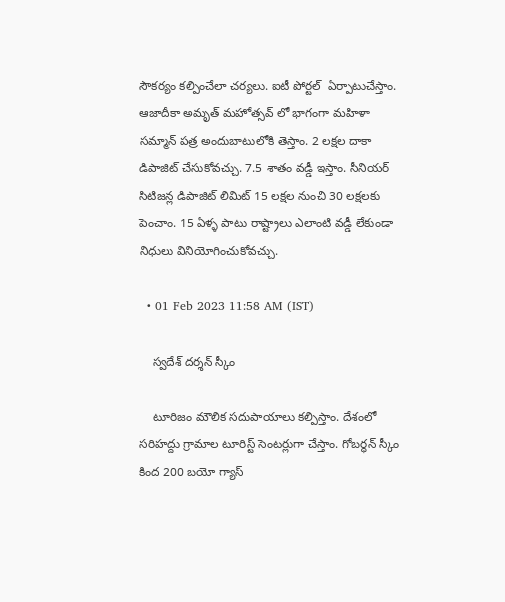సౌకర్యం కల్పించేలా చర్యలు. ఐటీ పోర్టల్  ఏర్పాటుచేస్తాం. ఆజాదీకా అమృత్ మహోత్సవ్ లో భాగంగా మహిళా సమ్మాన్ పత్ర అందుబాటులోకి తెస్తాం. 2 లక్షల దాకా డిపాజిట్ చేసుకోవచ్చు. 7.5 శాతం వడ్డీ ఇస్తాం. సీనియర్ సిటిజన్ల డిపాజిట్ లిమిట్ 15 లక్షల నుంచి 30 లక్షలకు పెంచాం. 15 ఏళ్ళ పాటు రాష్ట్రాలు ఎలాంటి వడ్డీ లేకుండా నిధులు వినియోగించుకోవచ్చు.

  • 01 Feb 2023 11:58 AM (IST)

    స్వదేశ్ దర్శన్ స్కీం

    టూరిజం మౌలిక సదుపాయాలు కల్పిస్తాం. దేశంలో సరిహద్దు గ్రామాల టూరిస్ట్ సెంటర్లుగా చేస్తాం. గోబర్ధన్ స్కీం కింద 200 బయో గ్యాస్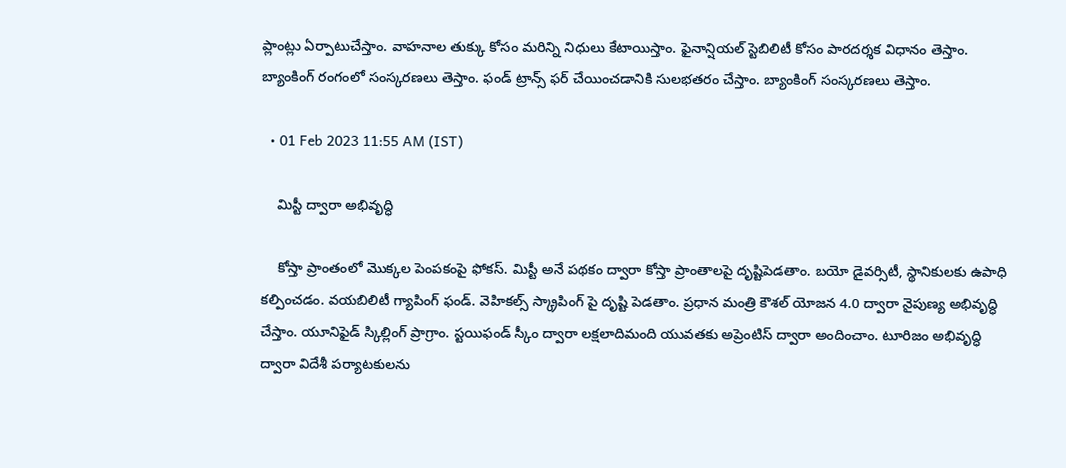ప్లాంట్లు ఏర్పాటుచేస్తాం. వాహనాల తుక్కు కోసం మరిన్ని నిధులు కేటాయిస్తాం. ఫైనాన్షియల్ స్టెబిలిటీ కోసం పారదర్శక విధానం తెస్తాం. బ్యాంకింగ్ రంగంలో సంస్కరణలు తెస్తాం. ఫండ్ ట్రాన్స్ ఫర్ చేయించడానికి సులభతరం చేస్తాం. బ్యాంకింగ్ సంస్కరణలు తెస్తాం.

  • 01 Feb 2023 11:55 AM (IST)

    మిస్టీ ద్వారా అభివృద్ధి

    కోస్తా ప్రాంతంలో మొక్కల పెంపకంపై ఫోకస్. మిస్టీ అనే పథకం ద్వారా కోస్తా ప్రాంతాలపై దృష్టిపెడతాం. బయో డైవర్సిటీ, స్థానికులకు ఉపాధి కల్పించడం. వయబిలిటీ గ్యాపింగ్ ఫండ్. వెహికల్స్ స్క్రాపింగ్ పై దృష్టి పెడతాం. ప్రధాన మంత్రి కౌశల్ యోజన 4.0 ద్వారా నైపుణ్య అభివృద్ధి చేస్తాం. యూనిఫైడ్ స్కిల్లింగ్ ప్రాగ్రాం. స్టయిఫండ్ స్కీం ద్వారా లక్షలాదిమంది యువతకు అప్రెంటిస్ ద్వారా అందించాం. టూరిజం అభివృద్ధి ద్వారా విదేశీ పర్యాటకులను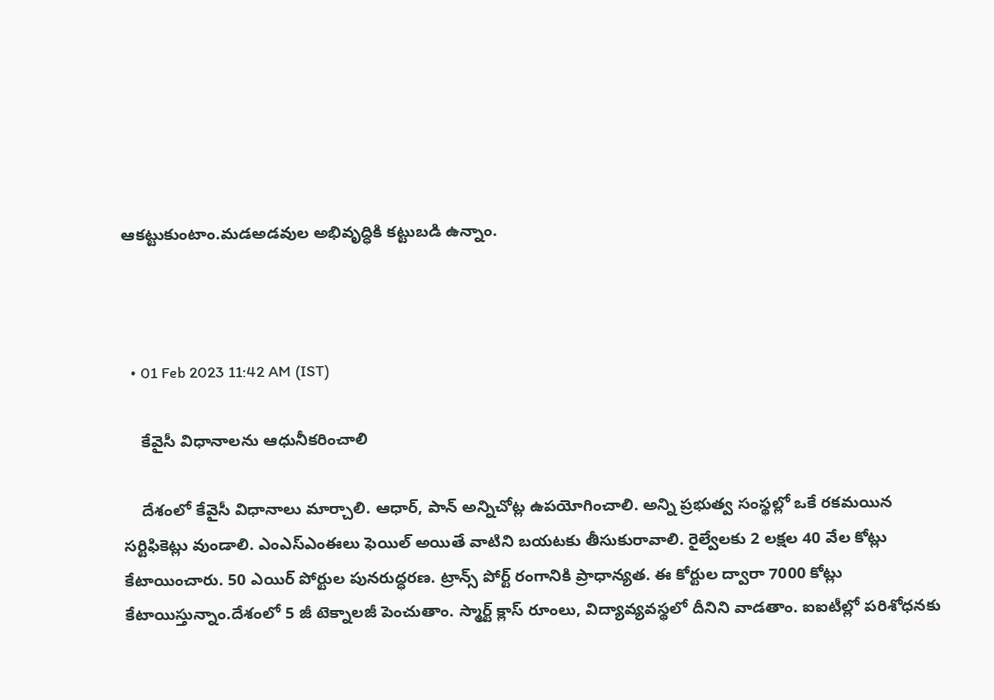ఆకట్టుకుంటాం.మడఅడవుల అభివృద్ధికి కట్టుబడి ఉన్నాం.



  • 01 Feb 2023 11:42 AM (IST)

    కేవైసీ విధానాలను ఆధునీకరించాలి

    దేశంలో కేవైసీ విధానాలు మార్చాలి. ఆధార్, పాన్ అన్నిచోట్ల ఉపయోగించాలి. అన్ని ప్రభుత్వ సంస్థల్లో ఒకే రకమయిన సర్టిఫికెట్లు వుండాలి. ఎంఎస్ఎంఈలు ఫెయిల్ అయితే వాటిని బయటకు తీసుకురావాలి. రైల్వేలకు 2 లక్షల 40 వేల కోట్లు కేటాయించారు. 50 ఎయిర్ పోర్టుల పునరుద్ధరణ. ట్రాన్స్ పోర్ట్ రంగానికి ప్రాధాన్యత. ఈ కోర్టుల ద్వారా 7000 కోట్లు కేటాయిస్తున్నాం.దేశంలో 5 జీ టెక్నాలజీ పెంచుతాం. స్మార్ట్ క్లాస్ రూంలు, విద్యావ్యవస్థలో దీనిని వాడతాం. ఐఐటీల్లో పరిశోధనకు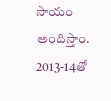సాయం అందిస్తాం. 2013-14తో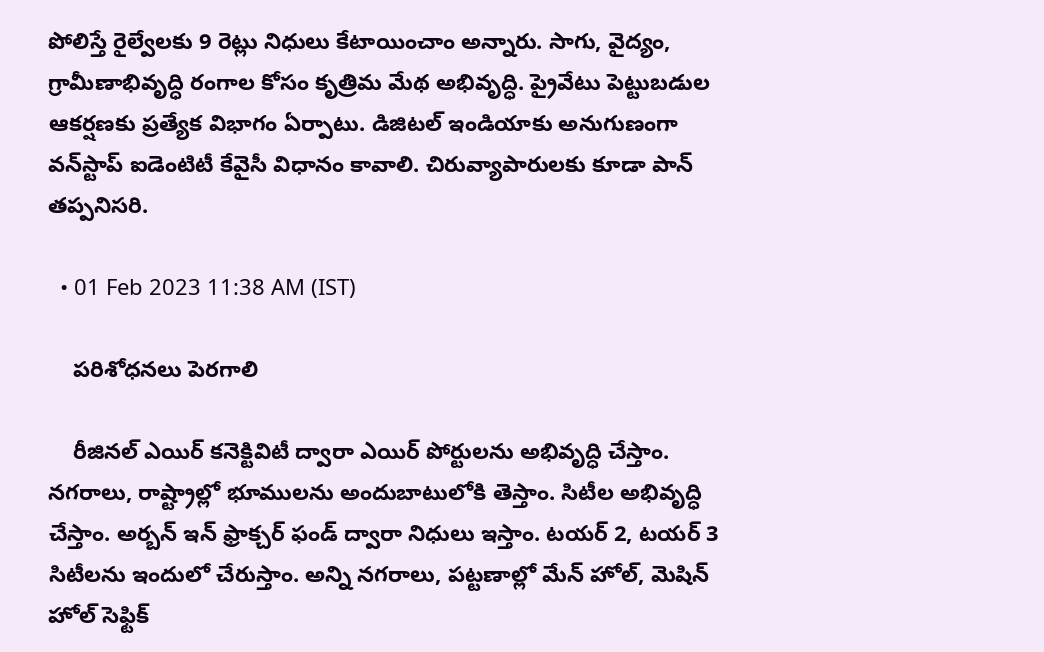పోలిస్తే రైల్వేలకు 9 రెట్లు నిధులు కేటాయించాం అన్నారు. సాగు, వైద్యం, గ్రామీణాభివృద్ధి రంగాల కోసం కృత్రిమ మేథ అభివృద్ధి. ప్రైవేటు పెట్టుబడుల ఆకర్షణకు ప్రత్యేక విభాగం ఏర్పాటు. డిజిటల్‌ ఇండియాకు అనుగుణంగా వన్‌స్టాప్‌ ఐడెంటిటీ కేవైసీ విధానం కావాలి. చిరువ్యాపారులకు కూడా పాన్ తప్పనిసరి.

  • 01 Feb 2023 11:38 AM (IST)

    పరిశోధనలు పెరగాలి

    రీజినల్ ఎయిర్ కనెక్టివిటీ ద్వారా ఎయిర్ పోర్టులను అభివృద్ధి చేస్తాం. నగరాలు, రాష్ట్రాల్లో భూములను అందుబాటులోకి తెస్తాం. సిటీల అభివృద్ధి చేస్తాం. అర్బన్ ఇన్ ఫ్రాక్చర్ ఫండ్ ద్వారా నిధులు ఇస్తాం. టయర్ 2, టయర్ 3 సిటీలను ఇందులో చేరుస్తాం. అన్ని నగరాలు, పట్టణాల్లో మేన్ హోల్, మెషిన్ హోల్ సెఫ్టిక్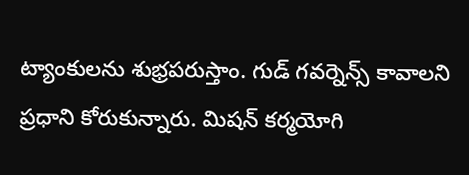ట్యాంకులను శుభ్రపరుస్తాం. గుడ్ గవర్నెన్స్ కావాలని ప్రధాని కోరుకున్నారు. మిషన్ కర్మయోగి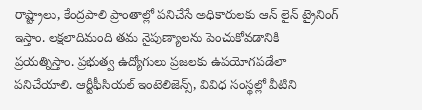రాష్ట్రాలు, కేంద్రపాలి ప్రాంతాల్లో పనిచేసే అధికారులకు ఆన్ లైన్ ట్రైనింగ్ ఇస్తాం. లక్షలాదిమంది తమ నైపుణ్యాలను పెంచుకోవడానికి ప్రయత్నిస్తాం. ప్రభుత్వ ఉద్యోగులు ప్రజలకు ఉపయోగపడేలా పనిచేయాలి. ఆర్టీఫీసియల్ ఇంటెలిజెన్స్, వివిధ సంస్థల్లో వీటిని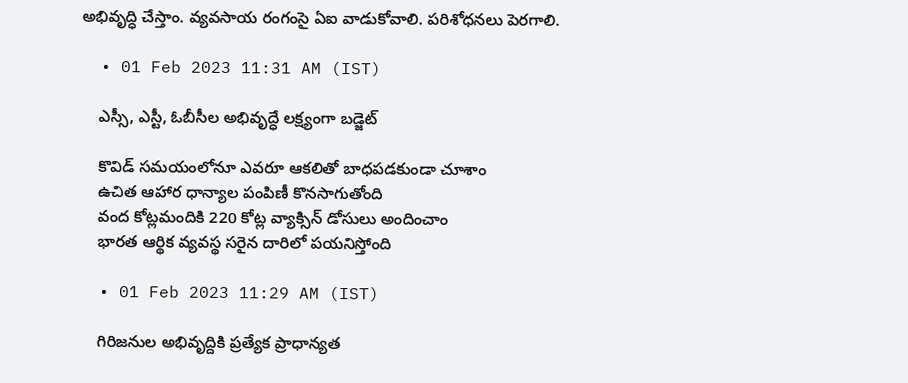అభివృద్ధి చేస్తాం. వ్యవసాయ రంగంసై ఏఐ వాడుకోవాలి. పరిశోధనలు పెరగాలి.

  • 01 Feb 2023 11:31 AM (IST)

    ఎస్సీ, ఎస్టీ, ఓబీసీల అభివృద్ధే లక్ష్యంగా బడ్జెట్‌

    కొవిడ్ సమయంలోనూ ఎవరూ ఆకలితో బాధపడకుండా చూశాం
    ఉచిత ఆహార ధాన్యాల పంపిణీ కొనసాగుతోంది
    వంద కోట్లమందికి 220 కోట్ల వ్యాక్సిన్‌ డోసులు అందించాం
    భారత ఆర్థిక వ్యవస్థ సరైన దారిలో పయనిస్తోంది

  • 01 Feb 2023 11:29 AM (IST)

    గిరిజనుల అభివృద్దికి ప్రత్యేక ప్రాధాన్యత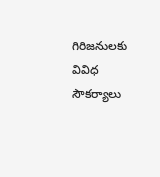గిరిజనులకు వివిధ సౌకర్యాలు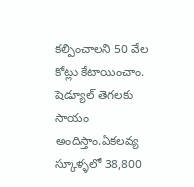కల్పించాలని 50 వేల కోట్లు కేటాయించాం. షెడ్యూల్ తెగలకు సాయం అందిస్తాం.ఏకలవ్య స్కూళ్ళలో 38,800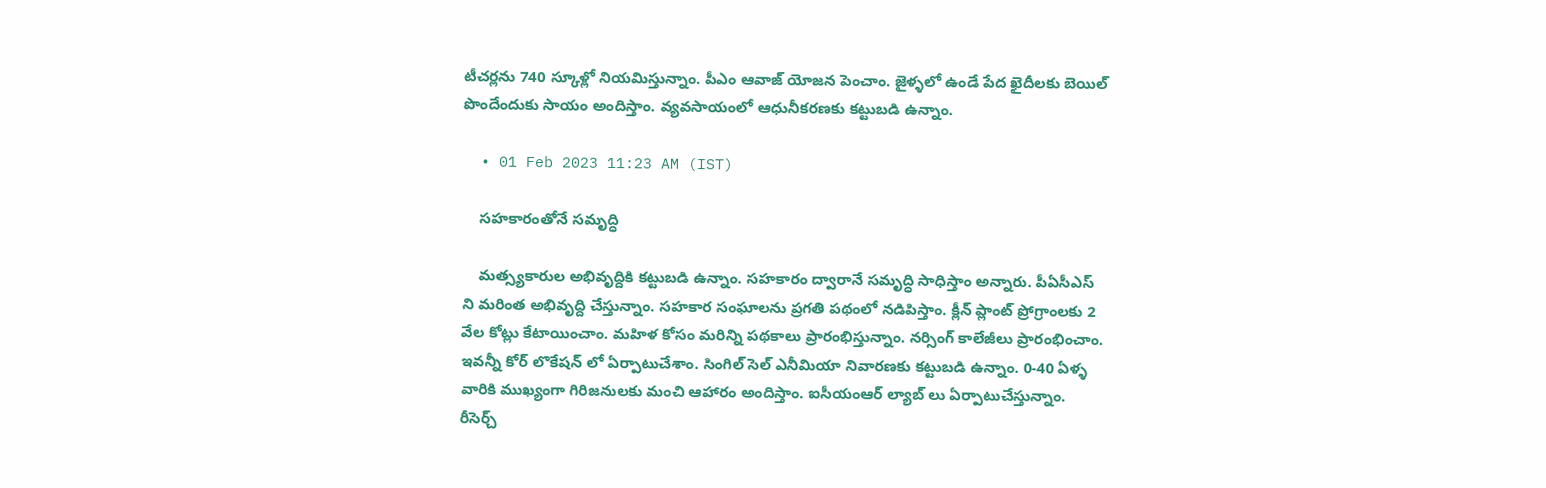టీచర్లను 740 స్కూళ్లో నియమిస్తున్నాం. పీఎం ఆవాజ్ యోజన పెంచాం. జైళ్ళలో ఉండే పేద ఖైదీలకు బెయిల్ పొందేందుకు సాయం అందిస్తాం. వ్యవసాయంలో ఆధునీకరణకు కట్టుబడి ఉన్నాం.

  • 01 Feb 2023 11:23 AM (IST)

    సహకారంతోనే సమృద్ధి

    మత్స్యకారుల అభివృద్దికి కట్టుబడి ఉన్నాం. సహకారం ద్వారానే సమృద్ధి సాధిస్తాం అన్నారు. పీఏసీఎస్ ని మరింత అభివృద్ది చేస్తున్నాం. సహకార సంఘాలను ప్రగతి పథంలో నడిపిస్తాం. క్లీన్ ప్లాంట్ ప్రోగ్రాంలకు 2 వేల కోట్లు కేటాయించాం. మహిళ కోసం మరిన్ని పథకాలు ప్రారంభిస్తున్నాం. నర్సింగ్ కాలేజీలు ప్రారంభించాం. ఇవన్నీ కోర్ లొకేషన్ లో ఏర్పాటుచేశాం. సింగిల్ సెల్ ఎనీమియా నివారణకు కట్టుబడి ఉన్నాం. 0-40 ఏళ్ళ వారికి ముఖ్యంగా గిరిజనులకు మంచి ఆహారం అందిస్తాం. ఐసీయంఆర్ ల్యాబ్ లు ఏర్పాటుచేస్తున్నాం. రీసెర్చ్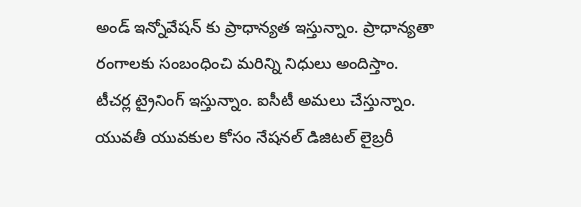అండ్ ఇన్నోవేషన్ కు ప్రాధాన్యత ఇస్తున్నాం. ప్రాధాన్యతా రంగాలకు సంబంధించి మరిన్ని నిధులు అందిస్తాం. టీచర్ల ట్రైనింగ్ ఇస్తున్నాం. ఐసీటీ అమలు చేస్తున్నాం. యువతీ యువకుల కోసం నేషనల్ డిజిటల్ లైబ్రరీ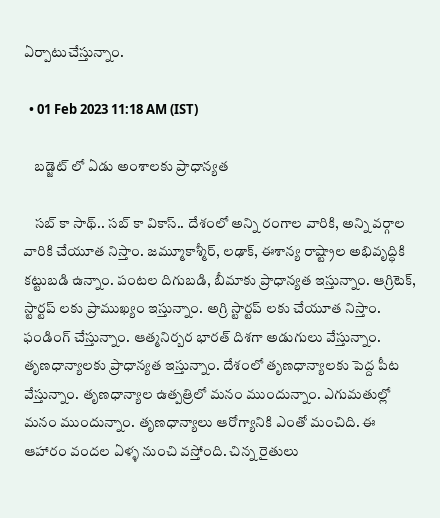ఏర్పాటుచేస్తున్నాం.

  • 01 Feb 2023 11:18 AM (IST)

    బడ్జెట్ లో ఏడు అంశాలకు ప్రాధాన్యత

    సబ్ కా సాథ్.. సబ్ కా వికాస్.. దేశంలో అన్ని రంగాల వారికి, అన్ని వర్గాల వారికి చేయూత నిస్తాం. జమ్మూకాశ్మీర్, లఢాక్, ఈశాన్య రాష్ట్రాల అభివృద్ధికి కట్టుబడి ఉన్నాం. పంటల దిగుబడి, బీమాకు ప్రాధాన్యత ఇస్తున్నాం. ఆగ్రిటెక్, స్టార్టప్ లకు ప్రాముఖ్యం ఇస్తున్నాం. అగ్రి స్టార్టప్ లకు చేయూత నిస్తాం. ఫండింగ్ చేస్తున్నాం. ఆత్మనిర్బర భారత్ దిశగా అడుగులు వేస్తున్నాం. తృణధాన్యాలకు ప్రాధాన్యత ఇస్తున్నాం. దేశంలో తృణధాన్యాలకు పెద్ద పీట వేస్తున్నాం. తృణధాన్యాల ఉత్పత్రిలో మనం ముందున్నాం. ఎగుమతుల్లో మనం ముందున్నాం. తృణధాన్యాలు ఆరోగ్యానికి ఎంతో మంచిది. ఈ ఆహారం వందల ఏళ్ళ నుంచి వస్తోంది. చిన్న రైతులు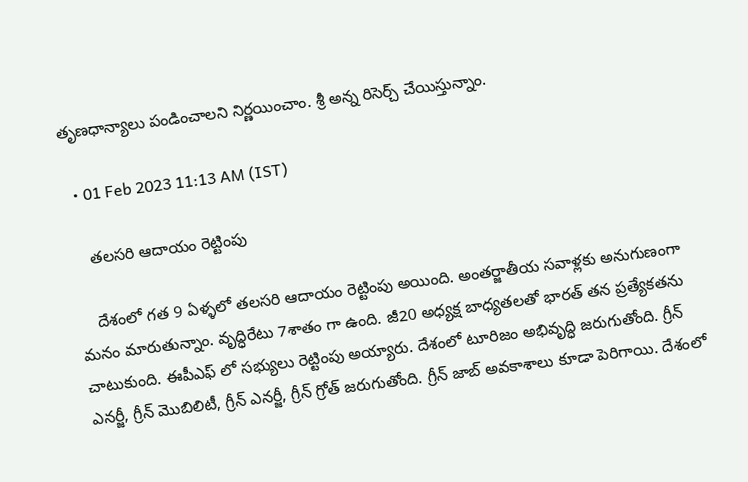తృణధాన్యాలు పండించాలని నిర్ణయించాం. శ్రీ అన్న రిసెర్చ్ చేయిస్తున్నాం.

  • 01 Feb 2023 11:13 AM (IST)

    తలసరి ఆదాయం రెట్టింపు

    దేశంలో గత 9 ఏళ్ళలో తలసరి ఆదాయం రెట్టింపు అయింది. అంతర్జాతీయ సవాళ్లకు అనుగుణంగా మనం మారుతున్నాం. వృద్ధిరేటు 7శాతం గా ఉంది. జీ20 అధ్యక్ష బాధ్యతలతో భారత్ తన ప్రత్యేకతను చాటుకుంది. ఈపీఎఫ్ లో సభ్యులు రెట్టింపు అయ్యారు. దేశంలో టూరిజం అభివృద్ధి జరుగుతోంది. గ్రీన్ ఎనర్జీ, గ్రీన్ మొబిలిటీ, గ్రీన్ ఎనర్జీ, గ్రీన్ గ్రోత్ జరుగుతోంది. గ్రీన్ జాబ్ అవకాశాలు కూడా పెరిగాయి. దేశంలో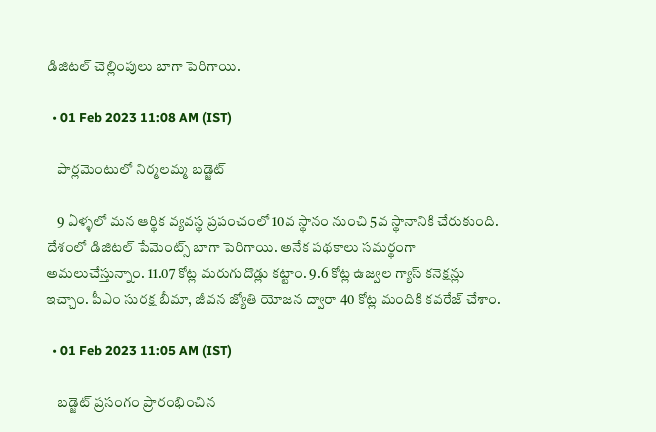డిజిటల్ చెల్లింపులు బాగా పెరిగాయి.

  • 01 Feb 2023 11:08 AM (IST)

    పార్లమెంటులో నిర్మలమ్మ బడ్జెట్

    9 ఏళ్ళలో మన ఆర్థిక వ్యవస్థ ప్రపంచంలో 10వ స్థానం నుంచి 5వ స్థానానికి చేరుకుంది. దేశంలో డిజిటల్ పేమెంట్స్ బాగా పెరిగాయి. అనేక పథకాలు సమర్థంగా అమలుచేస్తున్నాం. 11.07 కోట్ల మరుగుదొడ్లు కట్టాం. 9.6 కోట్ల ఉజ్వల గ్యాస్ కనెక్షన్లు ఇచ్చాం. పీఎం సురక్ష బీమా, జీవన జ్యోతి యోజన ద్వారా 40 కోట్ల మందికి కవరేజ్ చేశాం.

  • 01 Feb 2023 11:05 AM (IST)

    బడ్జెట్ ప్రసంగం ప్రారంభించిన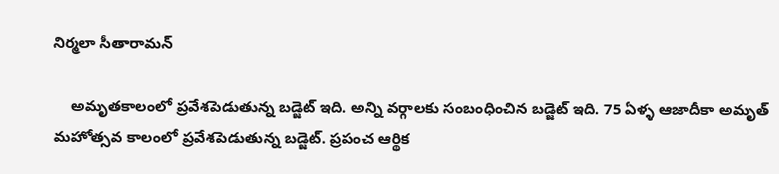నిర్మలా సీతారామన్

    అమృతకాలంలో ప్రవేశపెడుతున్న బడ్జెట్ ఇది. అన్ని వర్గాలకు సంబంధించిన బడ్జెట్ ఇది. 75 ఏళ్ళ ఆజాదీకా అమృత్ మహోత్సవ కాలంలో ప్రవేశపెడుతున్న బడ్జెట్. ప్రపంచ ఆర్థిక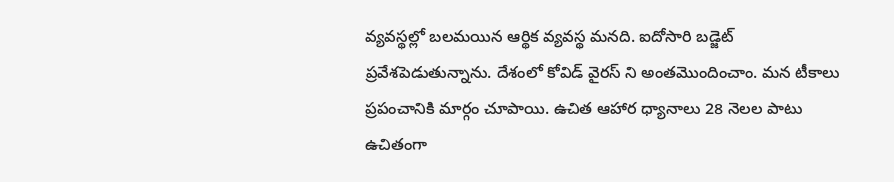వ్యవస్థల్లో బలమయిన ఆర్థిక వ్యవస్థ మనది. ఐదోసారి బడ్జెట్ ప్రవేశపెడుతున్నాను. దేశంలో కోవిడ్ వైరస్ ని అంతమొందించాం. మన టీకాలు ప్రపంచానికి మార్గం చూపాయి. ఉచిత ఆహార ధ్యానాలు 28 నెలల పాటు ఉచితంగా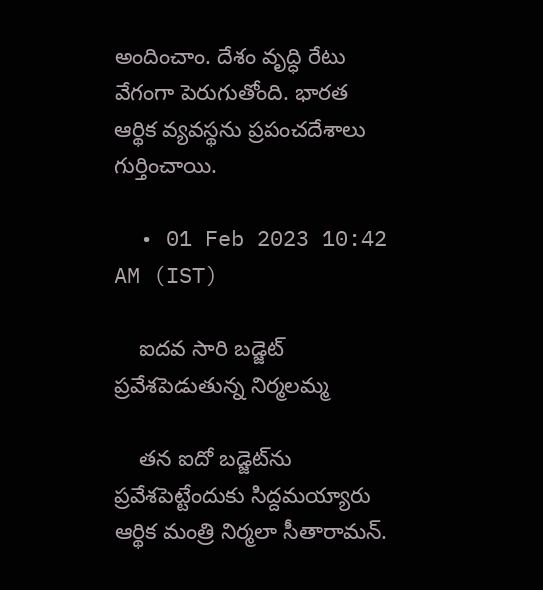అందించాం. దేశం వృద్ధి రేటు వేగంగా పెరుగుతోంది. భారత ఆర్థిక వ్యవస్థను ప్రపంచదేశాలు గుర్తించాయి.

  • 01 Feb 2023 10:42 AM (IST)

    ఐదవ సారి బడ్జెట్ ప్రవేశపెడుతున్న నిర్మలమ్మ

    తన ఐదో బడ్జెట్‌ను ప్రవేశపెట్టేందుకు సిద్దమయ్యారు ఆర్థిక మంత్రి నిర్మలా సీతారామన్.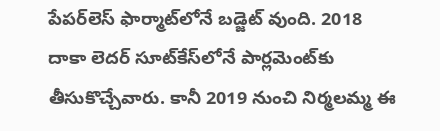పేపర్‌లెస్‌ ఫార్మాట్‌లోనే బడ్జెట్ వుంది. 2018 దాకా లెదర్‌ సూట్‌కేస్‌లోనే పార్లమెంట్‌కు తీసుకొచ్చేవారు. కానీ 2019 నుంచి నిర్మలమ్మ ఈ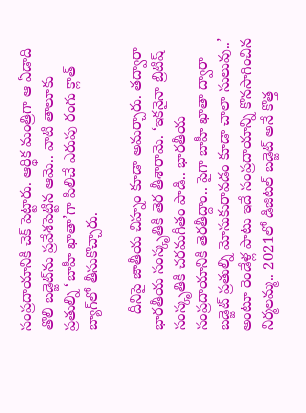సంప్రదాయానికి చెక్‌ పెట్టారు. ఆర్థిక మంత్రిగా ఆ ఏడాది తొలి బడ్జెట్‌ను ప్రవేశపెట్టిన ఆమె.. వాటి తాలూకు ప్రతుల్ని ‘బాహీ ఖాతా’గా పిలిచే ఎరుపు రంగు క్లాత్‌ బ్యాగ్‌లో తీసుకొచ్చారు.

    దీనిపై జాతీయ చిహ్నం కూడా అమర్చారు. తద్వారా భారతీయ సంస్కృతికి తెర తీశారామె. ‘ఇకనైనా బ్రిటిష్‌ సంస్కృతికి చరమగీతం పాడి.. భారతీయ సంప్రదాయానికి తెరతీద్దాం.. పైగా బాహీ ఖాతా ద్వారా బడ్జెట్‌ ప్రతుల్ని మోసుకురావడం కూడా చాలా సులువు..’ అంటూ రెండేళ్ల పాటు ఇదే సంప్రదాయాన్ని కొనసాగించిన నిర్మలమ్మ.. 2021లో డిజిటల్‌ బడ్జెట్‌ అనే కొత్త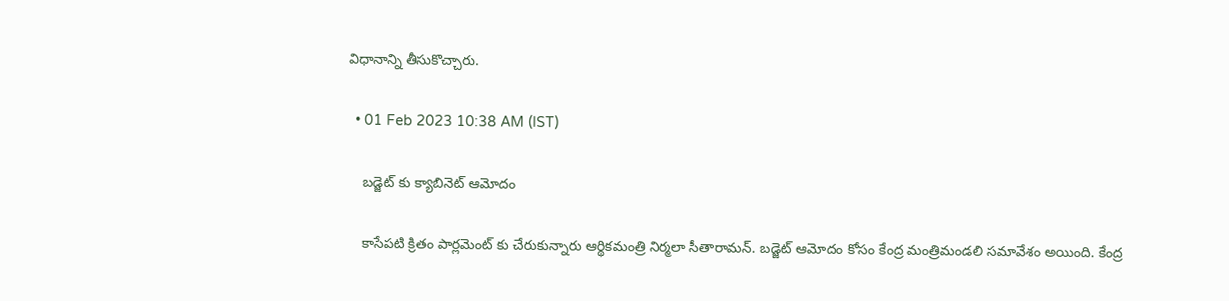విధానాన్ని తీసుకొచ్చారు.

  • 01 Feb 2023 10:38 AM (IST)

    బడ్జెట్ కు క్యాబినెట్ ఆమోదం

    కాసేపటి క్రితం పార్లమెంట్ కు చేరుకున్నారు ఆర్థికమంత్రి నిర్మలా సీతారామన్. బడ్జెట్ ఆమోదం కోసం కేంద్ర మంత్రిమండలి సమావేశం అయింది. కేంద్ర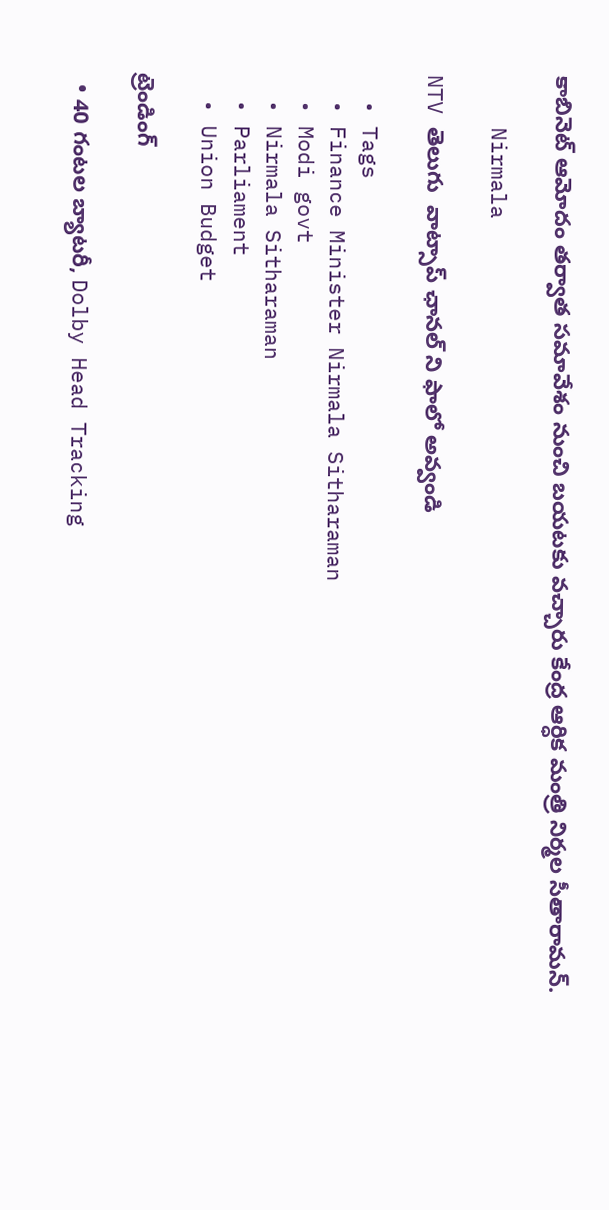కాబినెట్ ఆమోదం తర్వాత సమావేశం నుంచి బయటకు వచ్చారు కేంద్ర ఆర్ధిక మంత్రి నిర్మల సీతారామన్.

    Nirmala

NTV తెలుగు  వాట్సాప్ ఛానల్ ని ఫాలో అవ్వండి

  • Tags
  • Finance Minister Nirmala Sitharaman
  • Modi govt
  • Nirmala Sitharaman
  • Parliament
  • Union Budget

ట్రెండింగ్‌

  • 40 గంటల బ్యాటరీ, Dolby Head Tracking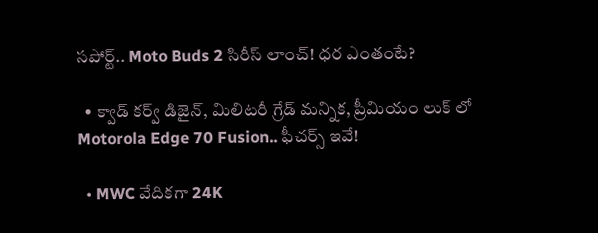సపోర్ట్.. Moto Buds 2 సిరీస్ లాంచ్! ధర ఎంతంటే?

  • క్వాడ్ కర్వ్ డిజైన్, మిలిటరీ గ్రేడ్ మన్నిక, ప్రీమియం లుక్ లో Motorola Edge 70 Fusion.. ఫీచర్స్ ఇవే!

  • MWC వేదికగా 24K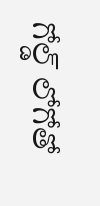గోల్డ్ లోగోతో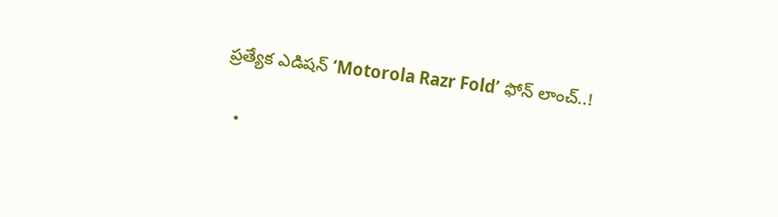ప్రత్యేక ఎడిషన్ ‘Motorola Razr Fold’ ఫోన్ లాంచ్..!

  •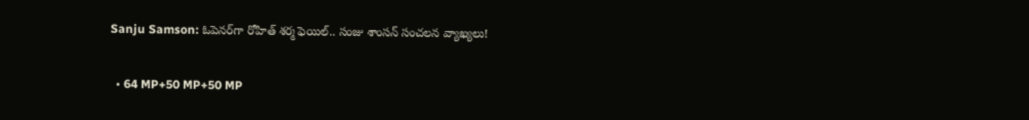Sanju Samson: ఓపెనర్‌గా రోహిత్ శర్మ ఫెయిల్.. సంజు శాంసన్ సంచలన వ్యాఖ్యలు!

  • 64 MP+50 MP+50 MP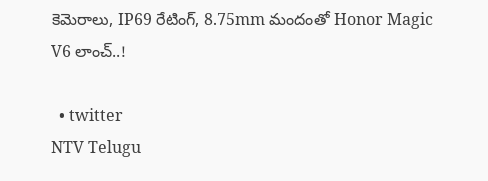కెమెరాలు, IP69 రేటింగ్, 8.75mm మందంతో Honor Magic V6 లాంచ్..!

  • twitter
NTV Telugu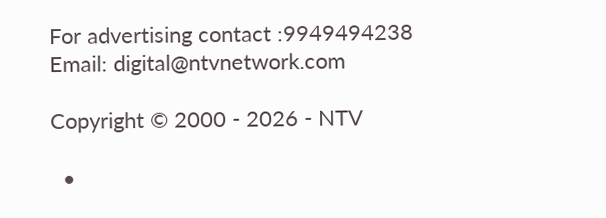For advertising contact :9949494238
Email: digital@ntvnetwork.com

Copyright © 2000 - 2026 - NTV

  •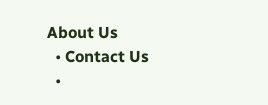About Us
  • Contact Us
  •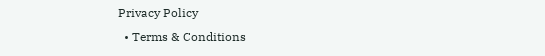Privacy Policy
  • Terms & Conditions